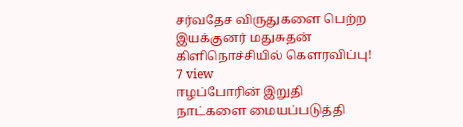சர்வதேச விருதுகளை பெற்ற இயக்குனர் மதுசுதன் கிளிநொச்சியில் கௌரவிப்பு!
7 view
ஈழப்போரின் இறுதி நாட்களை மையப்படுத்தி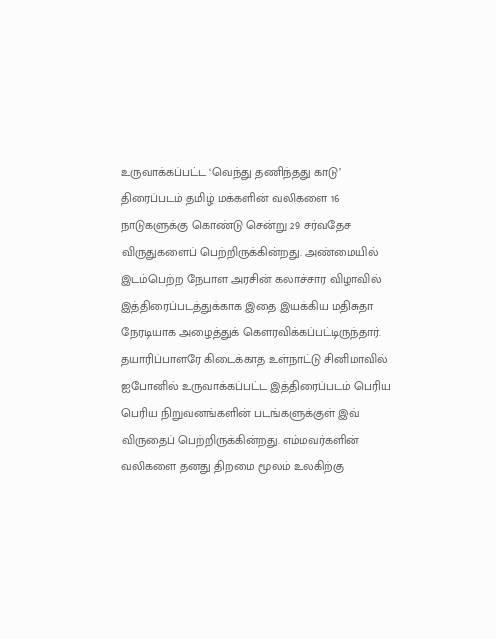உருவாக்கப்பட்ட ‘வெந்து தணிந்தது காடு’ திரைப்படம் தமிழ் மக்களின் வலிகளை 16 நாடுகளுக்கு கொண்டு சென்று 29 சர்வதேச விருதுகளைப் பெற்றிருக்கின்றது. அண்மையில் இடம்பெற்ற நேபாள அரசின் கலாச்சார விழாவில் இத்திரைப்படத்துக்காக இதை இயக்கிய மதிசுதா நேரடியாக அழைத்துக் கெளரவிக்கப்பட்டிருந்தார். தயாரிப்பாளரே கிடைக்காத உள்நாட்டு சினிமாவில் ஐபோனில் உருவாக்கப்பட்ட இத்திரைப்படம் பெரிய பெரிய நிறுவனங்களின் படங்களுக்குள் இவ் விருதைப் பெற்றிருக்கின்றது. எம்மவர்களின் வலிகளை தனது திறமை மூலம் உலகிற்கு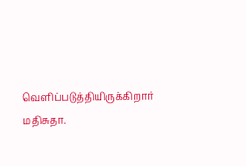வெளிப்படுத்தியிருக்கிறார் மதிசுதா.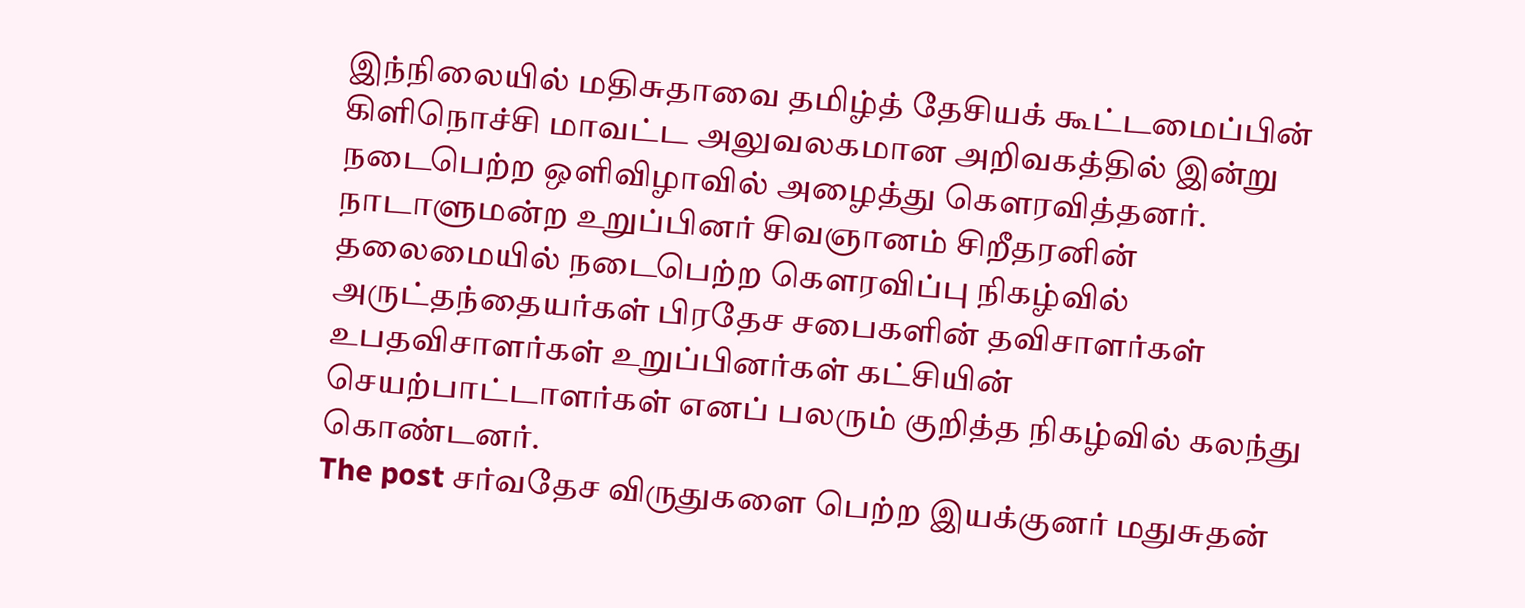இந்நிலையில் மதிசுதாவை தமிழ்த் தேசியக் கூட்டமைப்பின் கிளிநொச்சி மாவட்ட அலுவலகமான அறிவகத்தில் இன்று நடைபெற்ற ஒளிவிழாவில் அழைத்து கௌரவித்தனர். நாடாளுமன்ற உறுப்பினர் சிவஞானம் சிறீதரனின் தலைமையில் நடைபெற்ற கௌரவிப்பு நிகழ்வில் அருட்தந்தையர்கள் பிரதேச சபைகளின் தவிசாளர்கள் உபதவிசாளர்கள் உறுப்பினர்கள் கட்சியின் செயற்பாட்டாளர்கள் எனப் பலரும் குறித்த நிகழ்வில் கலந்து கொண்டனர்.
The post சர்வதேச விருதுகளை பெற்ற இயக்குனர் மதுசுதன்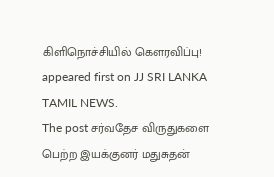கிளிநொச்சியில் கௌரவிப்பு! appeared first on JJ SRI LANKA TAMIL NEWS.
The post சர்வதேச விருதுகளை பெற்ற இயக்குனர் மதுசுதன்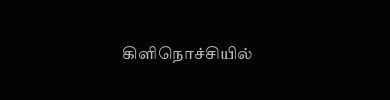கிளிநொச்சியில்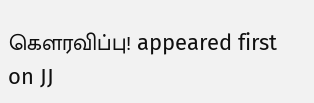கௌரவிப்பு! appeared first on JJ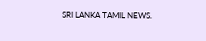SRI LANKA TAMIL NEWS.